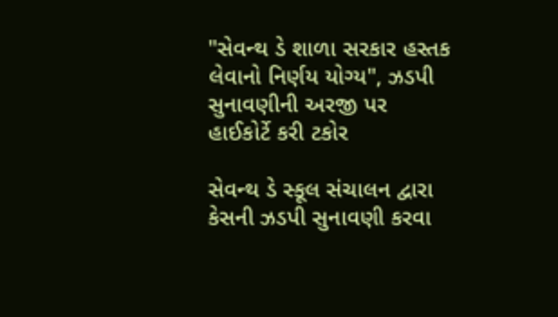"સેવન્થ ડે શાળા સરકાર હસ્તક લેવાનો નિર્ણય યોગ્ય", ઝડપી સુનાવણીની અરજી પર હાઈકોર્ટે કરી ટકોર

સેવન્થ ડે સ્કૂલ સંચાલન દ્વારા કેસની ઝડપી સુનાવણી કરવા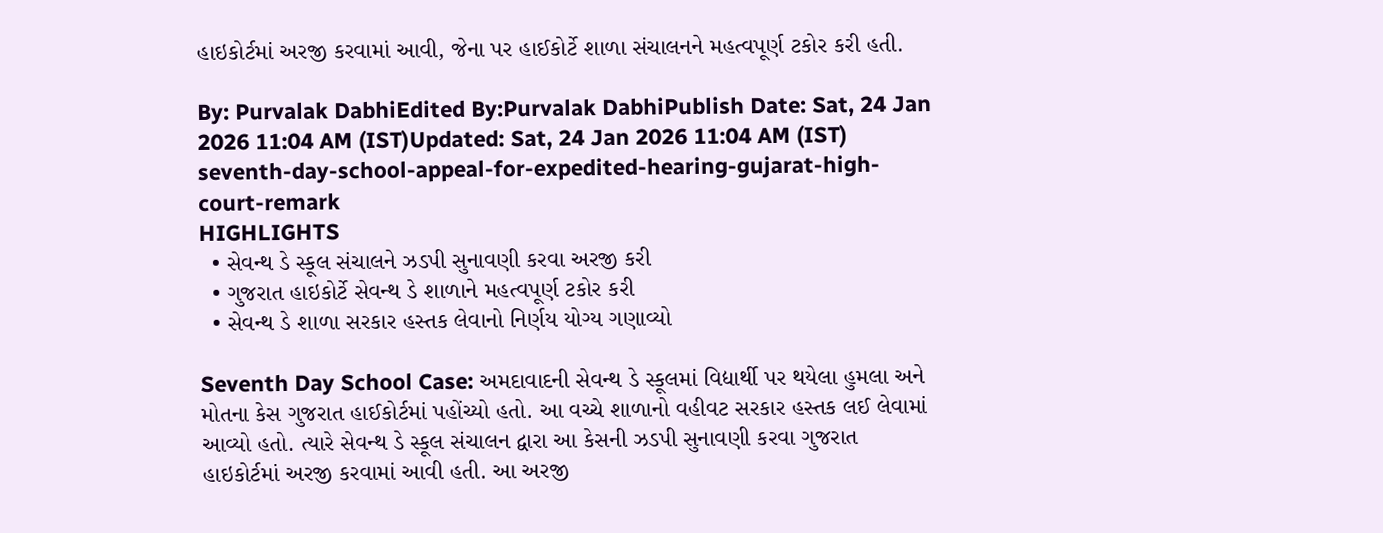હાઇકોર્ટમાં અરજી કરવામાં આવી, જેના પર હાઈકોર્ટે શાળા સંચાલનને મહત્વપૂર્ણ ટકોર કરી હતી.

By: Purvalak DabhiEdited By:Purvalak DabhiPublish Date: Sat, 24 Jan 2026 11:04 AM (IST)Updated: Sat, 24 Jan 2026 11:04 AM (IST)
seventh-day-school-appeal-for-expedited-hearing-gujarat-high-court-remark
HIGHLIGHTS
  • સેવન્થ ડે સ્કૂલ સંચાલને ઝડપી સુનાવણી કરવા અરજી કરી
  • ગુજરાત હાઇકોર્ટે સેવન્થ ડે શાળાને મહત્વપૂર્ણ ટકોર કરી
  • સેવન્થ ડે શાળા સરકાર હસ્તક લેવાનો નિર્ણય યોગ્ય ગણાવ્યો

Seventh Day School Case: અમદાવાદની સેવન્થ ડે સ્કૂલમાં વિદ્યાર્થી પર થયેલા હુમલા અને મોતના કેસ ગુજરાત હાઈકોર્ટમાં પહોંચ્યો હતો. આ વચ્ચે શાળાનો વહીવટ સરકાર હસ્તક લઈ લેવામાં આવ્યો હતો. ત્યારે સેવન્થ ડે સ્કૂલ સંચાલન દ્વારા આ કેસની ઝડપી સુનાવણી કરવા ગુજરાત હાઇકોર્ટમાં અરજી કરવામાં આવી હતી. આ અરજી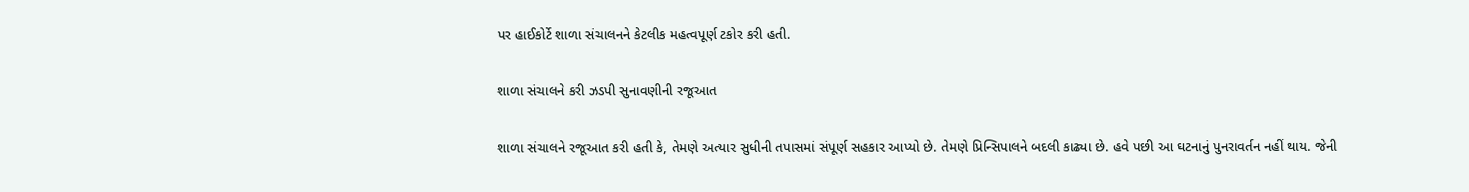પર હાઈકોર્ટે શાળા સંચાલનને કેટલીક મહત્વપૂર્ણ ટકોર કરી હતી.

શાળા સંચાલને કરી ઝડપી સુનાવણીની રજૂઆત

શાળા સંચાલને રજૂઆત કરી હતી કે, તેમણે અત્યાર સુધીની તપાસમાં સંપૂર્ણ સહકાર આપ્યો છે. તેમણે પ્રિન્સિપાલને બદલી કાઢ્યા છે. હવે પછી આ ઘટનાનું પુનરાવર્તન નહીં થાય. જેની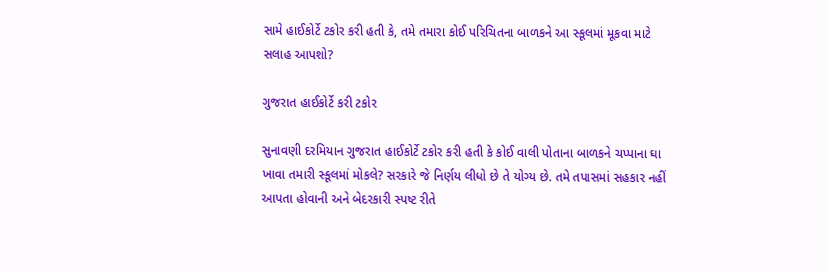સામે હાઈકોર્ટે ટકોર કરી હતી કે, તમે તમારા કોઈ પરિચિતના બાળકને આ સ્કૂલમાં મૂકવા માટે સલાહ આપશો?

ગુજરાત હાઈકોર્ટે કરી ટકોર

સુનાવણી દરમિયાન ગુજરાત હાઈકોર્ટે ટકોર કરી હતી કે કોઈ વાલી પોતાના બાળકને ચપ્પાના ઘા ખાવા તમારી સ્કૂલમાં મોકલે? સરકારે જે નિર્ણય લીધો છે તે યોગ્ય છે. તમે તપાસમાં સહકાર નહીં આપતા હોવાની અને બેદરકારી સ્પષ્ટ રીતે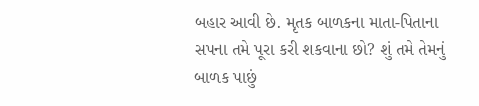બહાર આવી છે. મૃતક બાળકના માતા-પિતાના સપના તમે પૂરા કરી શકવાના છો? શું તમે તેમનું બાળક પાછું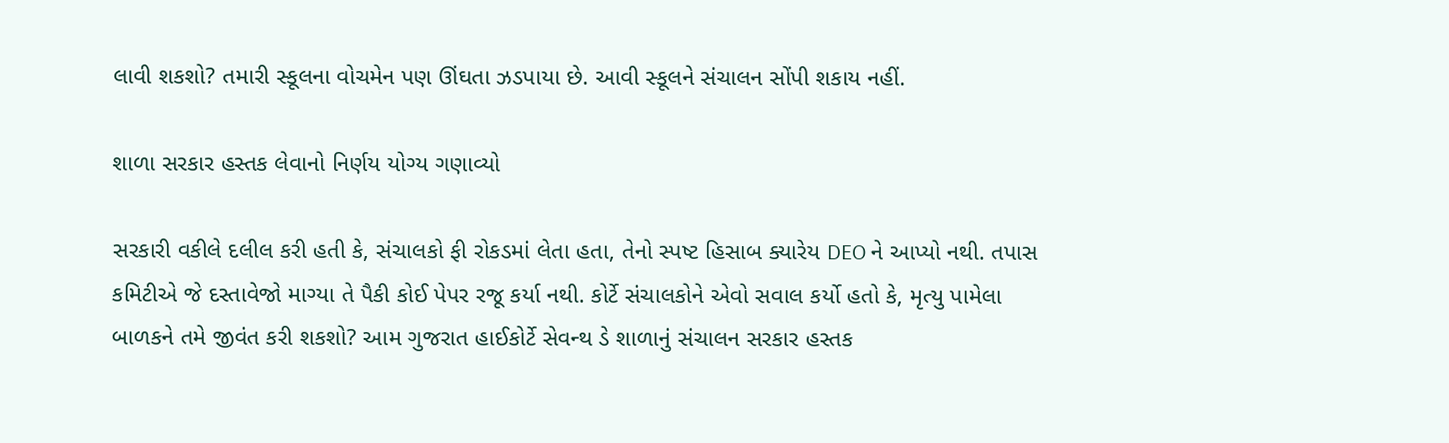લાવી શકશો? તમારી સ્કૂલના વોચમેન પણ ઊંઘતા ઝડપાયા છે. આવી સ્કૂલને સંચાલન સોંપી શકાય નહીં.

શાળા સરકાર હસ્તક લેવાનો નિર્ણય યોગ્ય ગણાવ્યો

સરકારી વકીલે દલીલ કરી હતી કે, સંચાલકો ફી રોકડમાં લેતા હતા, તેનો સ્પષ્ટ હિસાબ ક્યારેય DEO ને આપ્યો નથી. તપાસ કમિટીએ જે દસ્તાવેજો માગ્યા તે પૈકી કોઈ પેપર રજૂ કર્યા નથી. કોર્ટે સંચાલકોને એવો સવાલ કર્યો હતો કે, મૃત્યુ પામેલા બાળકને તમે જીવંત કરી શકશો? આમ ગુજરાત હાઈકોર્ટે સેવન્થ ડે શાળાનું સંચાલન સરકાર હસ્તક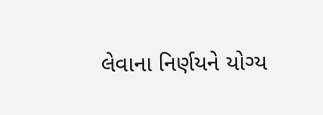લેવાના નિર્ણયને યોગ્ય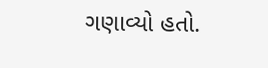ગણાવ્યો હતો.